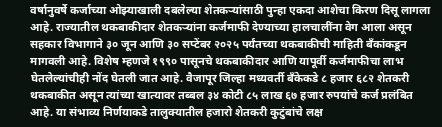वर्षानुवर्षे कर्जाच्या ओझ्याखाली दबलेल्या शेतकऱ्यांसाठी पुन्हा एकदा आशेचा किरण दिसू लागला आहे. राज्यातील थकबाकीदार शेतकऱ्यांना कर्जमाफी देण्याच्या हालचालींना वेग आला असून सहकार विभागाने ३० जून आणि ३० सप्टेंबर २०२५ पर्यंतच्या थकबाकीची माहिती बँकांकडून मागवली आहे. विशेष म्हणजे १९९० पासूनचे थकबाकीदार आणि यापूर्वी कर्जमाफीचा लाभ घेतलेल्यांचीही नोंद घेतली जात आहे. वैजापूर जिल्हा मध्यवर्ती बँकेकडे ८ हजार ६८२ शेतकरी थकबाकीत असून त्यांच्या खात्यावर तब्बल ३४ कोटी ८५ लाख ६७ हजार रुपयांचे कर्ज प्रलंबित आहे. या संभाव्य निर्णयाकडे तालुक्यातील हजारो शेतकरी कुटुंबांचे लक्ष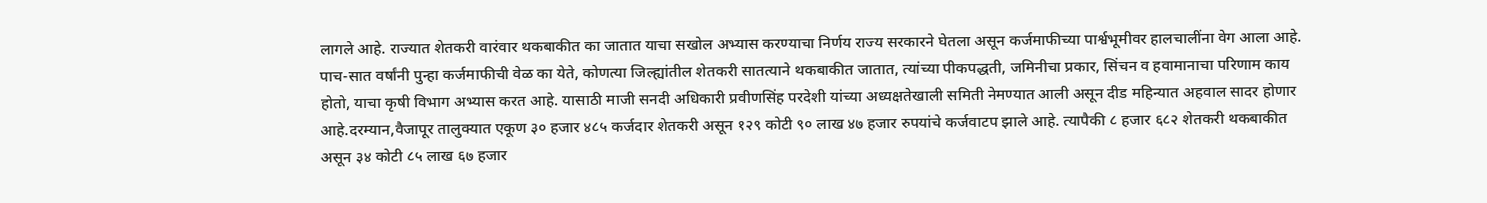लागले आहे. राज्यात शेतकरी वारंवार थकबाकीत का जातात याचा सखोल अभ्यास करण्याचा निर्णय राज्य सरकारने घेतला असून कर्जमाफीच्या पार्श्वभूमीवर हालचालींना वेग आला आहे. पाच-सात वर्षांनी पुन्हा कर्जमाफीची वेळ का येते, कोणत्या जिल्ह्यांतील शेतकरी सातत्याने थकबाकीत जातात, त्यांच्या पीकपद्धती, जमिनीचा प्रकार, सिंचन व हवामानाचा परिणाम काय होतो, याचा कृषी विभाग अभ्यास करत आहे. यासाठी माजी सनदी अधिकारी प्रवीणसिंह परदेशी यांच्या अध्यक्षतेखाली समिती नेमण्यात आली असून दीड महिन्यात अहवाल सादर होणार आहे.दरम्यान,वैजापूर तालुक्यात एकूण ३० हजार ४८५ कर्जदार शेतकरी असून १२९ कोटी ९० लाख ४७ हजार रुपयांचे कर्जवाटप झाले आहे. त्यापैकी ८ हजार ६८२ शेतकरी थकबाकीत असून ३४ कोटी ८५ लाख ६७ हजार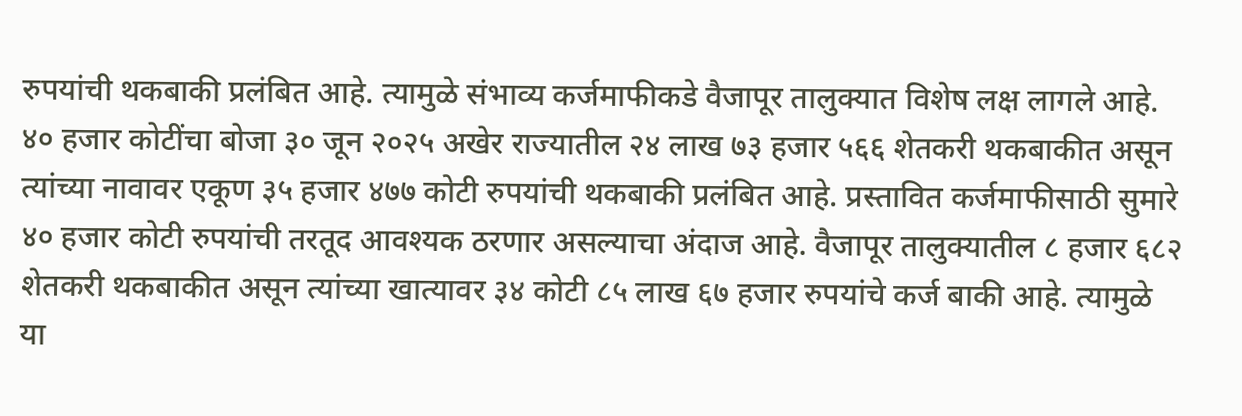रुपयांची थकबाकी प्रलंबित आहे. त्यामुळे संभाव्य कर्जमाफीकडे वैजापूर तालुक्यात विशेष लक्ष लागले आहे. ४० हजार कोटींचा बोजा ३० जून २०२५ अखेर राज्यातील २४ लाख ७३ हजार ५६६ शेतकरी थकबाकीत असून त्यांच्या नावावर एकूण ३५ हजार ४७७ कोटी रुपयांची थकबाकी प्रलंबित आहे. प्रस्तावित कर्जमाफीसाठी सुमारे ४० हजार कोटी रुपयांची तरतूद आवश्यक ठरणार असल्याचा अंदाज आहे. वैजापूर तालुक्यातील ८ हजार ६८२ शेतकरी थकबाकीत असून त्यांच्या खात्यावर ३४ कोटी ८५ लाख ६७ हजार रुपयांचे कर्ज बाकी आहे. त्यामुळे या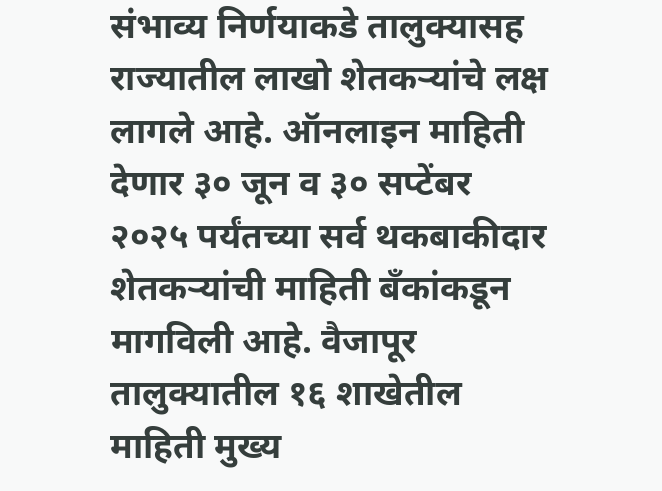संभाव्य निर्णयाकडे तालुक्यासह राज्यातील लाखो शेतकऱ्यांचे लक्ष लागले आहे. ऑनलाइन माहिती देणार ३० जून व ३० सप्टेंबर २०२५ पर्यंतच्या सर्व थकबाकीदार शेतकऱ्यांची माहिती बँकांकडून मागविली आहे. वैजापूर तालुक्यातील १६ शाखेतील माहिती मुख्य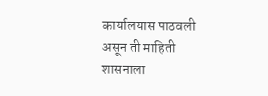कार्यालयास पाठवली असून ती माहिती शासनाला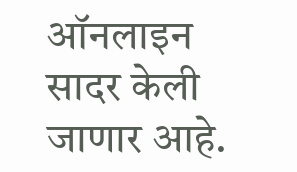ऑनलाइन सादर केली जाणार आहे.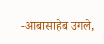-आबासाहेब उगले,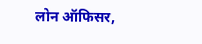लोन ऑफिसर,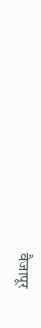वैजापूर